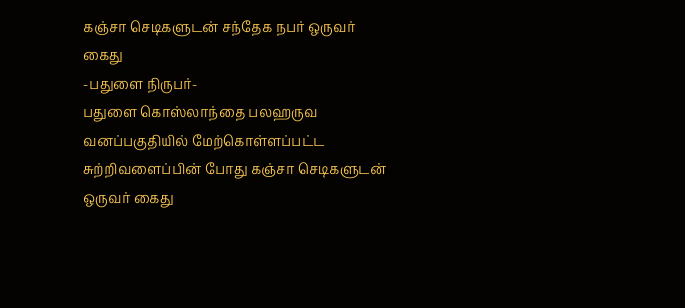கஞ்சா செடிகளுடன் சந்தேக நபர் ஒருவர் கைது
-பதுளை நிருபர்-
பதுளை கொஸ்லாந்தை பலஹருவ வனப்பகுதியில் மேற்கொள்ளப்பட்ட சுற்றிவளைப்பின் போது கஞ்சா செடிகளுடன் ஒருவர் கைது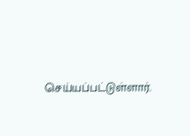செய்யப்பட்டுள்ளார்.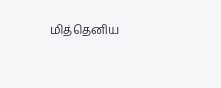மித்தெனிய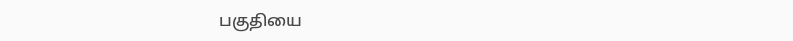பகுதியை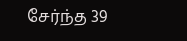சேர்ந்த 39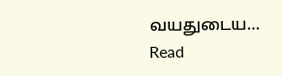வயதுடைய…
Read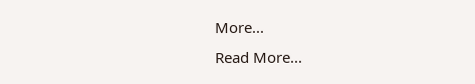More...
Read More...